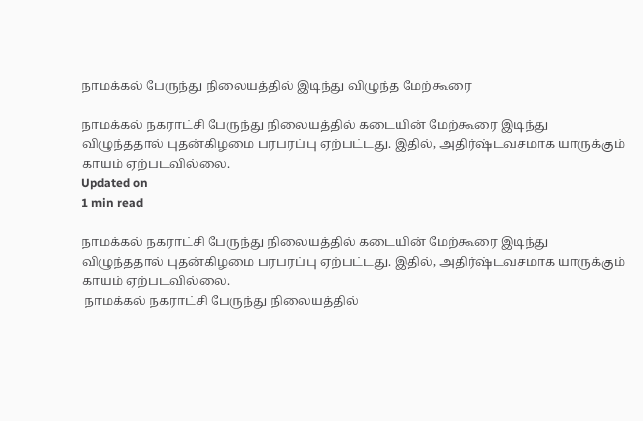நாமக்கல் பேருந்து நிலையத்தில் இடிந்து விழுந்த மேற்கூரை

நாமக்கல் நகராட்சி பேருந்து நிலையத்தில் கடையின் மேற்கூரை இடிந்து விழுந்ததால் புதன்கிழமை பரபரப்பு ஏற்பட்டது. இதில், அதிர்ஷ்டவசமாக யாருக்கும் காயம் ஏற்படவில்லை.
Updated on
1 min read

நாமக்கல் நகராட்சி பேருந்து நிலையத்தில் கடையின் மேற்கூரை இடிந்து விழுந்ததால் புதன்கிழமை பரபரப்பு ஏற்பட்டது. இதில், அதிர்ஷ்டவசமாக யாருக்கும் காயம் ஏற்படவில்லை.
 நாமக்கல் நகராட்சி பேருந்து நிலையத்தில்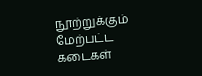நூற்றுக்கும் மேற்பட்ட கடைகள்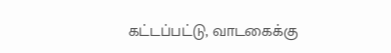கட்டப்பட்டு, வாடகைக்கு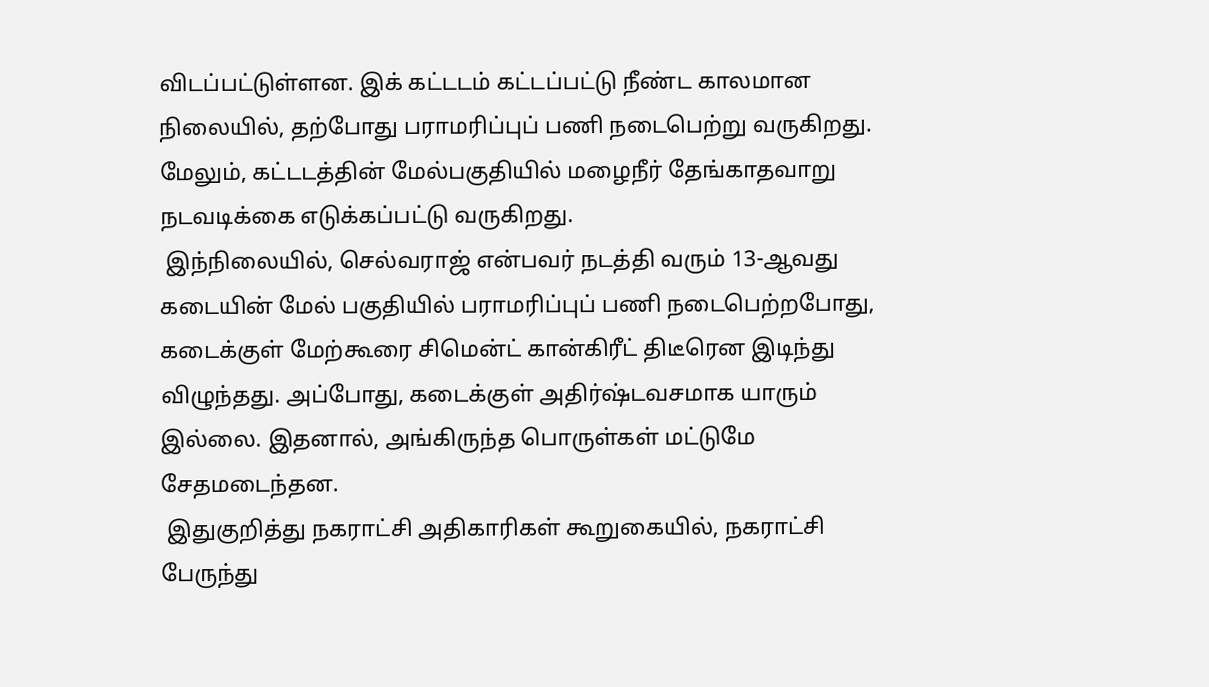விடப்பட்டுள்ளன. இக் கட்டடம் கட்டப்பட்டு நீண்ட காலமான நிலையில், தற்போது பராமரிப்புப் பணி நடைபெற்று வருகிறது. மேலும், கட்டடத்தின் மேல்பகுதியில் மழைநீர் தேங்காதவாறு நடவடிக்கை எடுக்கப்பட்டு வருகிறது.
 இந்நிலையில், செல்வராஜ் என்பவர் நடத்தி வரும் 13-ஆவது கடையின் மேல் பகுதியில் பராமரிப்புப் பணி நடைபெற்றபோது, கடைக்குள் மேற்கூரை சிமென்ட் கான்கிரீட் திடீரென இடிந்து விழுந்தது. அப்போது, கடைக்குள் அதிர்ஷ்டவசமாக யாரும் இல்லை. இதனால், அங்கிருந்த பொருள்கள் மட்டுமே சேதமடைந்தன.
 இதுகுறித்து நகராட்சி அதிகாரிகள் கூறுகையில், நகராட்சி பேருந்து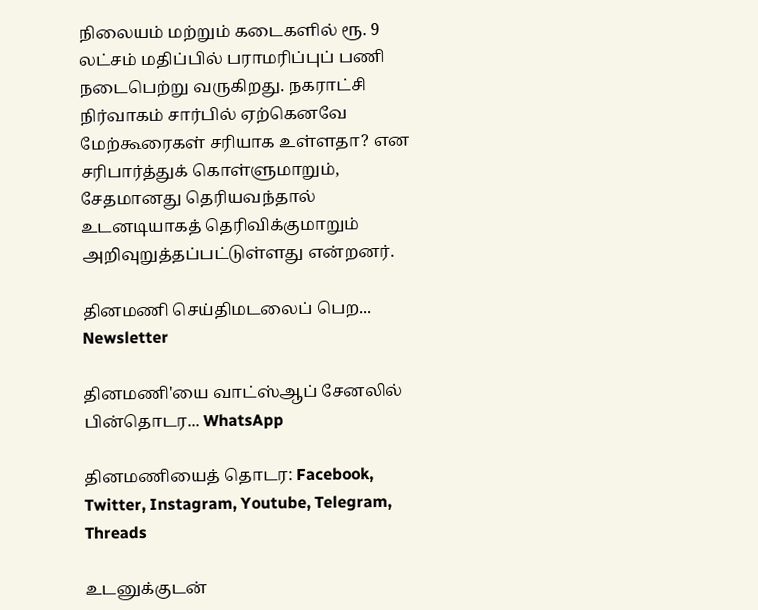நிலையம் மற்றும் கடைகளில் ரூ. 9 லட்சம் மதிப்பில் பராமரிப்புப் பணி நடைபெற்று வருகிறது. நகராட்சி நிர்வாகம் சார்பில் ஏற்கெனவே மேற்கூரைகள் சரியாக உள்ளதா? என சரிபார்த்துக் கொள்ளுமாறும், சேதமானது தெரியவந்தால் உடனடியாகத் தெரிவிக்குமாறும் அறிவுறுத்தப்பட்டுள்ளது என்றனர்.

தினமணி செய்திமடலைப் பெற... Newsletter

தினமணி'யை வாட்ஸ்ஆப் சேனலில் பின்தொடர... WhatsApp

தினமணியைத் தொடர: Facebook, Twitter, Instagram, Youtube, Telegram, Threads

உடனுக்குடன்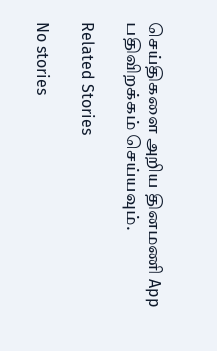செய்திகளை அறிய தினமணி App பதிவிறக்கம் செய்யவும்.

Related Stories

No stories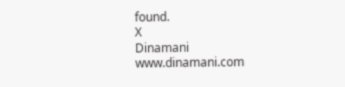found.
X
Dinamani
www.dinamani.com